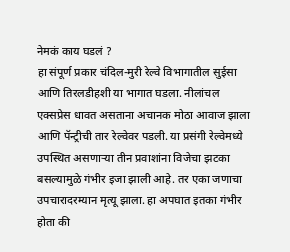नेमकं काय घडलं ?
हा संपूर्ण प्रकार चंदिल-मुरी रेल्वे विभागातील सुईसा आणि तिरलडीहशी या भागात घडला. नीलांचल एक्सप्रेस धावत असताना अचानक मोठा आवाज झाला आणि पॅन्ट्रीची तार रेल्वेवर पडली. या प्रसंगी रेल्वेमध्ये उपस्थित असणाऱ्या तीन प्रवाशांना विजेचा झटका बसल्यामुळे गंभीर इजा झाली आहे. तर एका जणाचा उपचारादरम्यान मृत्यू झाला. हा अपघात इतका गंभीर होता की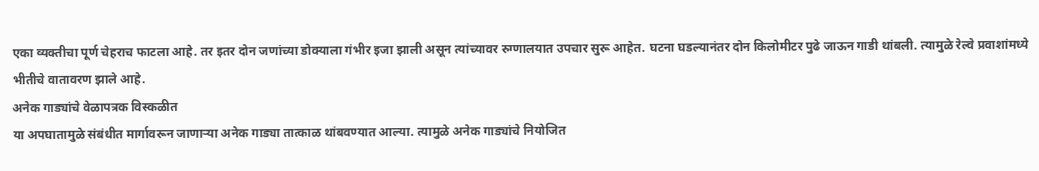एका व्यक्तीचा पूर्ण चेहराच फाटला आहे. तर इतर दोन जणांच्या डोक्याला गंभीर इजा झाली असून त्यांच्यावर रुग्णालयात उपचार सुरू आहेत. घटना घडल्यानंतर दोन किलोमीटर पुढे जाऊन गाडी थांबली. त्यामुळे रेल्वे प्रवाशांमध्ये भीतीचे वातावरण झाले आहे.
अनेक गाड्यांचे वेळापत्रक विस्कळीत
या अपघातामुळे संबंधीत मार्गावरून जाणाऱ्या अनेक गाड्या तात्काळ थांबवण्यात आल्या. त्यामुळे अनेक गाड्यांचे नियोजित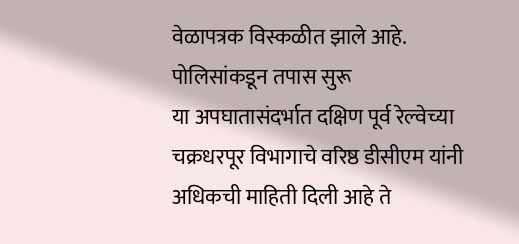वेळापत्रक विस्कळीत झाले आहे.
पोलिसांकडून तपास सुरू
या अपघातासंदर्भात दक्षिण पूर्व रेल्वेच्या चक्रधरपूर विभागाचे वरिष्ठ डीसीएम यांनी अधिकची माहिती दिली आहे ते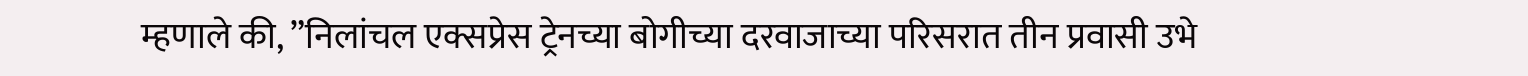म्हणाले की, ”निलांचल एक्सप्रेस ट्रेनच्या बोगीच्या दरवाजाच्या परिसरात तीन प्रवासी उभे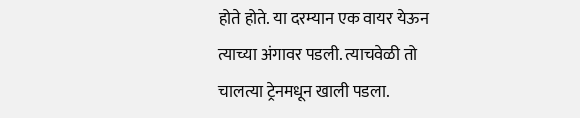होते होते. या दरम्यान एक वायर येऊन त्याच्या अंगावर पडली. त्याचवेळी तो चालत्या ट्रेनमधून खाली पडला.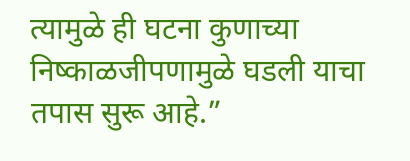त्यामुळे ही घटना कुणाच्या निष्काळजीपणामुळे घडली याचा तपास सुरू आहे.”